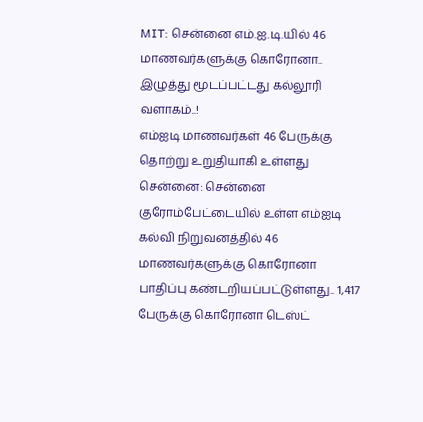MIT: சென்னை எம்.ஐ.டி.யில் 46 மாணவர்களுக்கு கொரோனா.. இழுத்து மூடப்பட்டது கல்லூரி வளாகம்..!
எம்ஐடி மாணவர்கள் 46 பேருக்கு தொற்று உறுதியாகி உள்ளது
சென்னை: சென்னை குரோம்பேட்டையில் உள்ள எம்ஐடி கல்வி நிறுவனத்தில் 46 மாணவர்களுக்கு கொரோனா பாதிப்பு கண்டறியப்பட்டுள்ளது.. 1,417 பேருக்கு கொரோனா டெஸ்ட்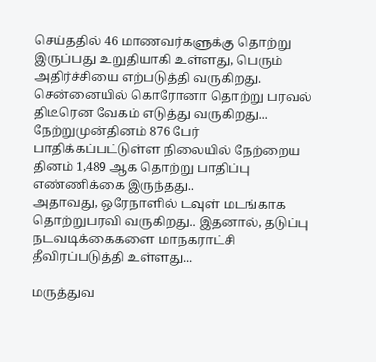செய்ததில் 46 மாணவர்களுக்கு தொற்று இருப்பது உறுதியாகி உள்ளது, பெரும் அதிர்ச்சியை எற்படுத்தி வருகிறது.
சென்னையில் கொரோனா தொற்று பரவல் திடீரென வேகம் எடுத்து வருகிறது... நேற்றுமுன்தினம் 876 பேர் பாதிக்கப்பட்டுள்ள நிலையில் நேற்றைய தினம் 1,489 ஆக தொற்று பாதிப்பு எண்ணிக்கை இருந்தது..
அதாவது, ஒரேநாளில் டவுள் மடங்காக தொற்றுபரவி வருகிறது.. இதனால், தடுப்பு நடவடிக்கைகளை மாநகராட்சி தீவிரப்படுத்தி உள்ளது...

மருத்துவ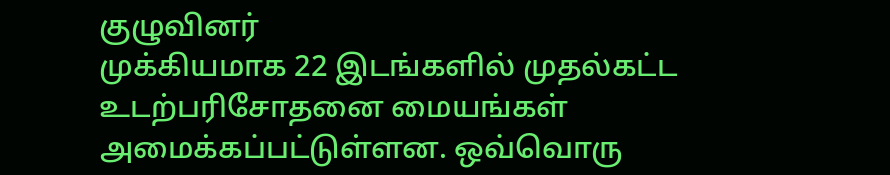குழுவினர்
முக்கியமாக 22 இடங்களில் முதல்கட்ட உடற்பரிசோதனை மையங்கள் அமைக்கப்பட்டுள்ளன. ஒவ்வொரு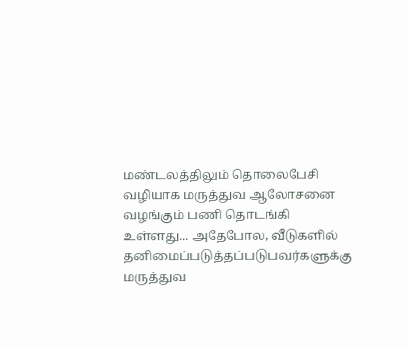மண்டலத்திலும் தொலைபேசி வழியாக மருத்துவ ஆலோசனை வழங்கும் பணி தொடங்கி உள்ளது... அதேபோல, வீடுகளில் தனிமைப்படுத்தப்படுபவர்களுக்கு மருத்துவ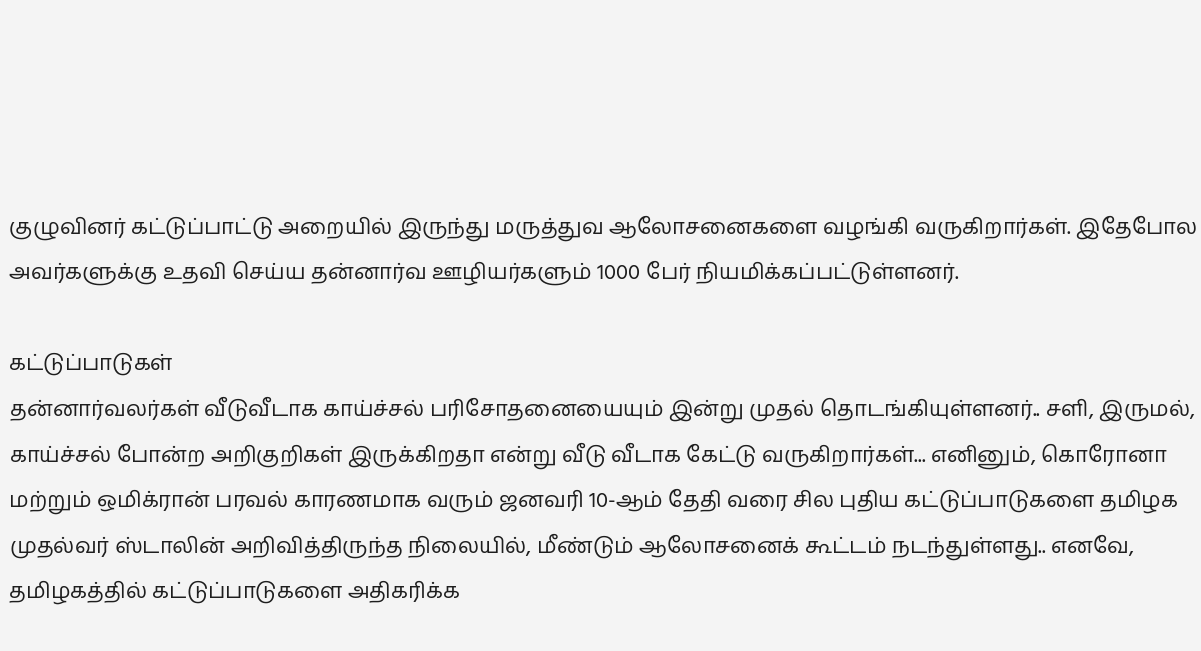குழுவினர் கட்டுப்பாட்டு அறையில் இருந்து மருத்துவ ஆலோசனைகளை வழங்கி வருகிறார்கள். இதேபோல அவர்களுக்கு உதவி செய்ய தன்னார்வ ஊழியர்களும் 1000 பேர் நியமிக்கப்பட்டுள்ளனர்.

கட்டுப்பாடுகள்
தன்னார்வலர்கள் வீடுவீடாக காய்ச்சல் பரிசோதனையையும் இன்று முதல் தொடங்கியுள்ளனர்.. சளி, இருமல், காய்ச்சல் போன்ற அறிகுறிகள் இருக்கிறதா என்று வீடு வீடாக கேட்டு வருகிறார்கள்... எனினும், கொரோனா மற்றும் ஒமிக்ரான் பரவல் காரணமாக வரும் ஜனவரி 10-ஆம் தேதி வரை சில புதிய கட்டுப்பாடுகளை தமிழக முதல்வர் ஸ்டாலின் அறிவித்திருந்த நிலையில், மீண்டும் ஆலோசனைக் கூட்டம் நடந்துள்ளது.. எனவே, தமிழகத்தில் கட்டுப்பாடுகளை அதிகரிக்க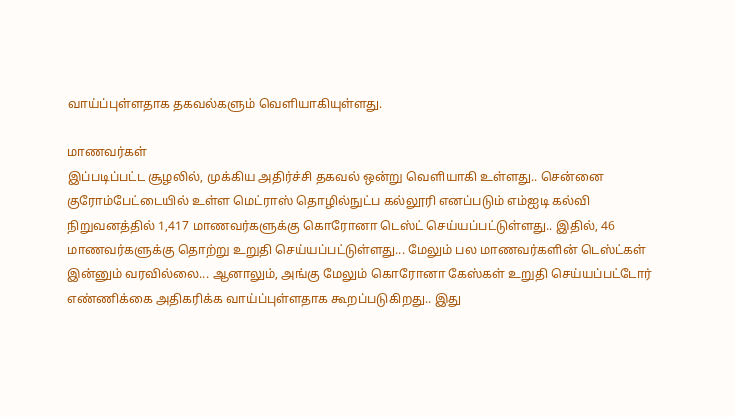வாய்ப்புள்ளதாக தகவல்களும் வெளியாகியுள்ளது.

மாணவர்கள்
இப்படிப்பட்ட சூழலில், முக்கிய அதிர்ச்சி தகவல் ஒன்று வெளியாகி உள்ளது.. சென்னை குரோம்பேட்டையில் உள்ள மெட்ராஸ் தொழில்நுட்ப கல்லூரி எனப்படும் எம்ஐடி கல்வி நிறுவனத்தில் 1,417 மாணவர்களுக்கு கொரோனா டெஸ்ட் செய்யப்பட்டுள்ளது.. இதில், 46 மாணவர்களுக்கு தொற்று உறுதி செய்யப்பட்டுள்ளது... மேலும் பல மாணவர்களின் டெஸ்ட்கள் இன்னும் வரவில்லை... ஆனாலும், அங்கு மேலும் கொரோனா கேஸ்கள் உறுதி செய்யப்பட்டோர் எண்ணிக்கை அதிகரிக்க வாய்ப்புள்ளதாக கூறப்படுகிறது.. இது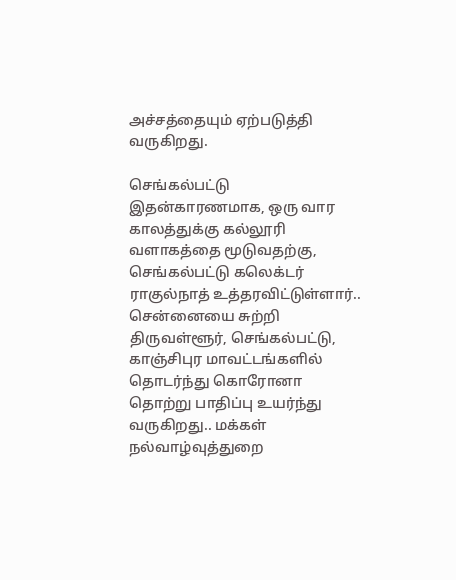அச்சத்தையும் ஏற்படுத்தி வருகிறது.

செங்கல்பட்டு
இதன்காரணமாக, ஒரு வார காலத்துக்கு கல்லூரி வளாகத்தை மூடுவதற்கு, செங்கல்பட்டு கலெக்டர் ராகுல்நாத் உத்தரவிட்டுள்ளார்.. சென்னையை சுற்றி திருவள்ளூர், செங்கல்பட்டு, காஞ்சிபுர மாவட்டங்களில் தொடர்ந்து கொரோனா தொற்று பாதிப்பு உயர்ந்து வருகிறது.. மக்கள் நல்வாழ்வுத்துறை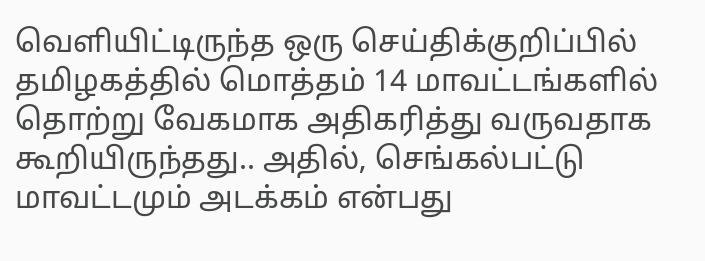வெளியிட்டிருந்த ஒரு செய்திக்குறிப்பில் தமிழகத்தில் மொத்தம் 14 மாவட்டங்களில் தொற்று வேகமாக அதிகரித்து வருவதாக கூறியிருந்தது.. அதில், செங்கல்பட்டு மாவட்டமும் அடக்கம் என்பது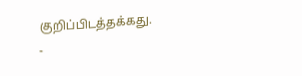குறிப்பிடத்தக்கது.
-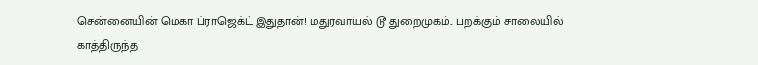சென்னையின் மெகா ப்ராஜெக்ட் இதுதான்! மதுரவாயல் டூ துறைமுகம்.. பறக்கும் சாலையில் காத்திருந்த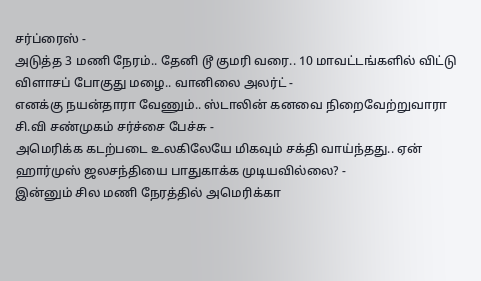சர்ப்ரைஸ் -
அடுத்த 3 மணி நேரம்.. தேனி டூ குமரி வரை.. 10 மாவட்டங்களில் விட்டு விளாசப் போகுது மழை.. வானிலை அலர்ட் -
எனக்கு நயன்தாரா வேணும்.. ஸ்டாலின் கனவை நிறைவேற்றுவாரா சி.வி சண்முகம் சர்ச்சை பேச்சு -
அமெரிக்க கடற்படை உலகிலேயே மிகவும் சக்தி வாய்ந்தது.. ஏன் ஹார்முஸ் ஜலசந்தியை பாதுகாக்க முடியவில்லை? -
இன்னும் சில மணி நேரத்தில் அமெரிக்கா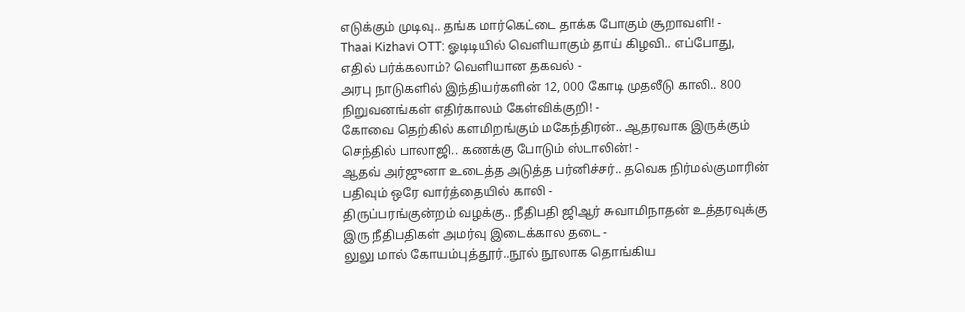எடுக்கும் முடிவு.. தங்க மார்கெட்டை தாக்க போகும் சூறாவளி! -
Thaai Kizhavi OTT: ஓடிடியில் வெளியாகும் தாய் கிழவி.. எப்போது, எதில் பர்க்கலாம்? வெளியான தகவல் -
அரபு நாடுகளில் இந்தியர்களின் 12, 000 கோடி முதலீடு காலி.. 800 நிறுவனங்கள் எதிர்காலம் கேள்விக்குறி! -
கோவை தெற்கில் களமிறங்கும் மகேந்திரன்.. ஆதரவாக இருக்கும் செந்தில் பாலாஜி.. கணக்கு போடும் ஸ்டாலின்! -
ஆதவ் அர்ஜுனா உடைத்த அடுத்த பர்னிச்சர்.. தவெக நிர்மல்குமாரின் பதிவும் ஒரே வார்த்தையில் காலி -
திருப்பரங்குன்றம் வழக்கு.. நீதிபதி ஜிஆர் சுவாமிநாதன் உத்தரவுக்கு இரு நீதிபதிகள் அமர்வு இடைக்கால தடை -
லுலு மால் கோயம்புத்தூர்..நூல் நூலாக தொங்கிய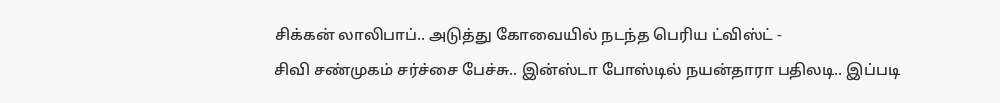சிக்கன் லாலிபாப்.. அடுத்து கோவையில் நடந்த பெரிய ட்விஸ்ட் -
சிவி சண்முகம் சர்ச்சை பேச்சு.. இன்ஸ்டா போஸ்டில் நயன்தாரா பதிலடி.. இப்படி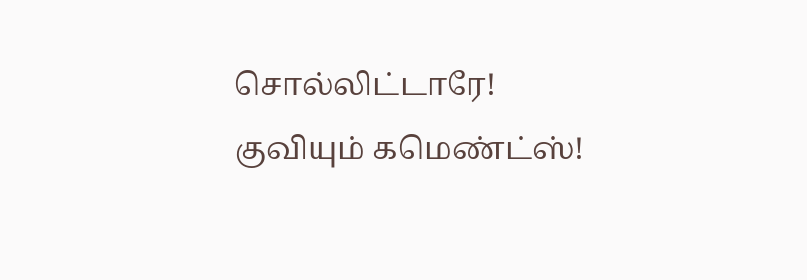சொல்லிட்டாரே! குவியும் கமெண்ட்ஸ்!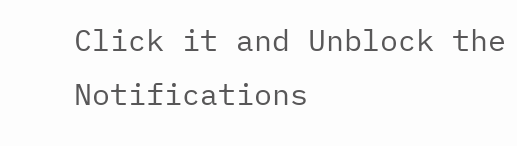Click it and Unblock the Notifications